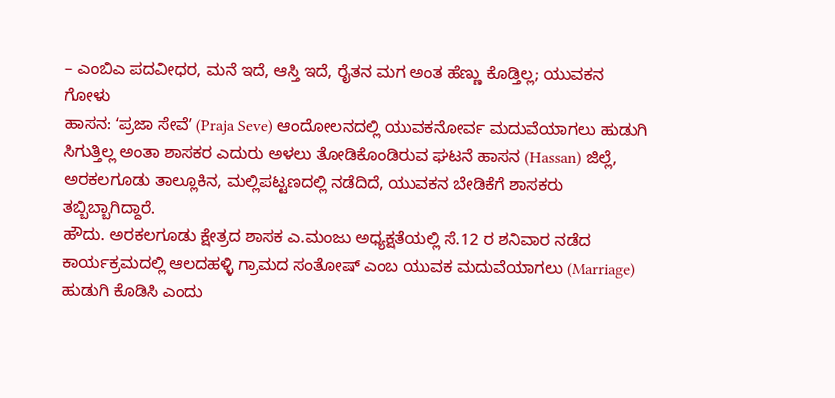– ಎಂಬಿಎ ಪದವೀಧರ, ಮನೆ ಇದೆ, ಆಸ್ತಿ ಇದೆ, ರೈತನ ಮಗ ಅಂತ ಹೆಣ್ಣು ಕೊಡ್ತಿಲ್ಲ; ಯುವಕನ ಗೋಳು
ಹಾಸನ: ʻಪ್ರಜಾ ಸೇವೆʼ (Praja Seve) ಆಂದೋಲನದಲ್ಲಿ ಯುವಕನೋರ್ವ ಮದುವೆಯಾಗಲು ಹುಡುಗಿ ಸಿಗುತ್ತಿಲ್ಲ ಅಂತಾ ಶಾಸಕರ ಎದುರು ಅಳಲು ತೋಡಿಕೊಂಡಿರುವ ಘಟನೆ ಹಾಸನ (Hassan) ಜಿಲ್ಲೆ, ಅರಕಲಗೂಡು ತಾಲ್ಲೂಕಿನ, ಮಲ್ಲಿಪಟ್ಟಣದಲ್ಲಿ ನಡೆದಿದೆ, ಯುವಕನ ಬೇಡಿಕೆಗೆ ಶಾಸಕರು ತಬ್ಬಿಬ್ಬಾಗಿದ್ದಾರೆ.
ಹೌದು. ಅರಕಲಗೂಡು ಕ್ಷೇತ್ರದ ಶಾಸಕ ಎ.ಮಂಜು ಅಧ್ಯಕ್ಷತೆಯಲ್ಲಿ ಸೆ.12 ರ ಶನಿವಾರ ನಡೆದ ಕಾರ್ಯಕ್ರಮದಲ್ಲಿ ಆಲದಹಳ್ಳಿ ಗ್ರಾಮದ ಸಂತೋಷ್ ಎಂಬ ಯುವಕ ಮದುವೆಯಾಗಲು (Marriage) ಹುಡುಗಿ ಕೊಡಿಸಿ ಎಂದು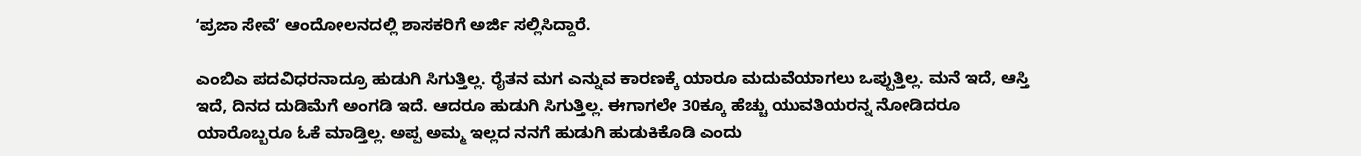ʻಪ್ರಜಾ ಸೇವೆʼ ಆಂದೋಲನದಲ್ಲಿ ಶಾಸಕರಿಗೆ ಅರ್ಜಿ ಸಲ್ಲಿಸಿದ್ದಾರೆ.

ಎಂಬಿಎ ಪದವಿಧರನಾದ್ರೂ ಹುಡುಗಿ ಸಿಗುತ್ತಿಲ್ಲ. ರೈತನ ಮಗ ಎನ್ನುವ ಕಾರಣಕ್ಕೆ ಯಾರೂ ಮದುವೆಯಾಗಲು ಒಪ್ಪುತ್ತಿಲ್ಲ. ಮನೆ ಇದೆ, ಆಸ್ತಿ ಇದೆ, ದಿನದ ದುಡಿಮೆಗೆ ಅಂಗಡಿ ಇದೆ. ಆದರೂ ಹುಡುಗಿ ಸಿಗುತ್ತಿಲ್ಲ. ಈಗಾಗಲೇ 30ಕ್ಕೂ ಹೆಚ್ಚು ಯುವತಿಯರನ್ನ ನೋಡಿದರೂ ಯಾರೊಬ್ಬರೂ ಓಕೆ ಮಾಡ್ತಿಲ್ಲ. ಅಪ್ಪ ಅಮ್ಮ ಇಲ್ಲದ ನನಗೆ ಹುಡುಗಿ ಹುಡುಕಿಕೊಡಿ ಎಂದು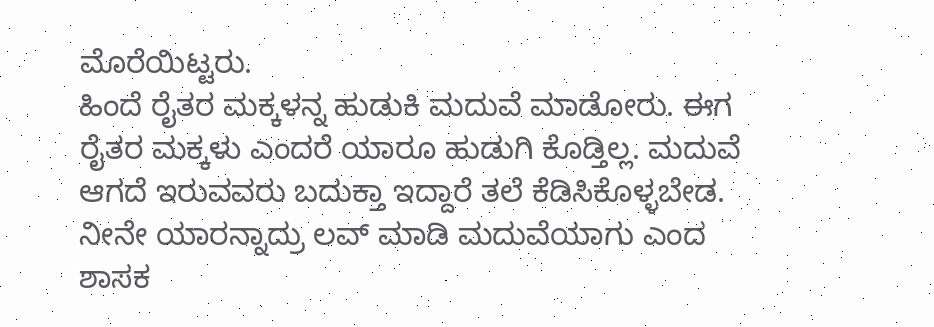ಮೊರೆಯಿಟ್ಟರು.
ಹಿಂದೆ ರೈತರ ಮಕ್ಕಳನ್ನ ಹುಡುಕಿ ಮದುವೆ ಮಾಡೋರು. ಈಗ ರೈತರ ಮಕ್ಕಳು ಎಂದರೆ ಯಾರೂ ಹುಡುಗಿ ಕೊಡ್ತಿಲ್ಲ. ಮದುವೆ ಆಗದೆ ಇರುವವರು ಬದುಕ್ತಾ ಇದ್ದಾರೆ ತಲೆ ಕೆಡಿಸಿಕೊಳ್ಳಬೇಡ. ನೀನೇ ಯಾರನ್ನಾದ್ರು ಲವ್ ಮಾಡಿ ಮದುವೆಯಾಗು ಎಂದ ಶಾಸಕ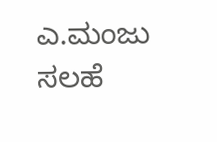ಎ.ಮಂಜು ಸಲಹೆ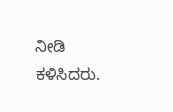ನೀಡಿ ಕಳಿಸಿದರು.